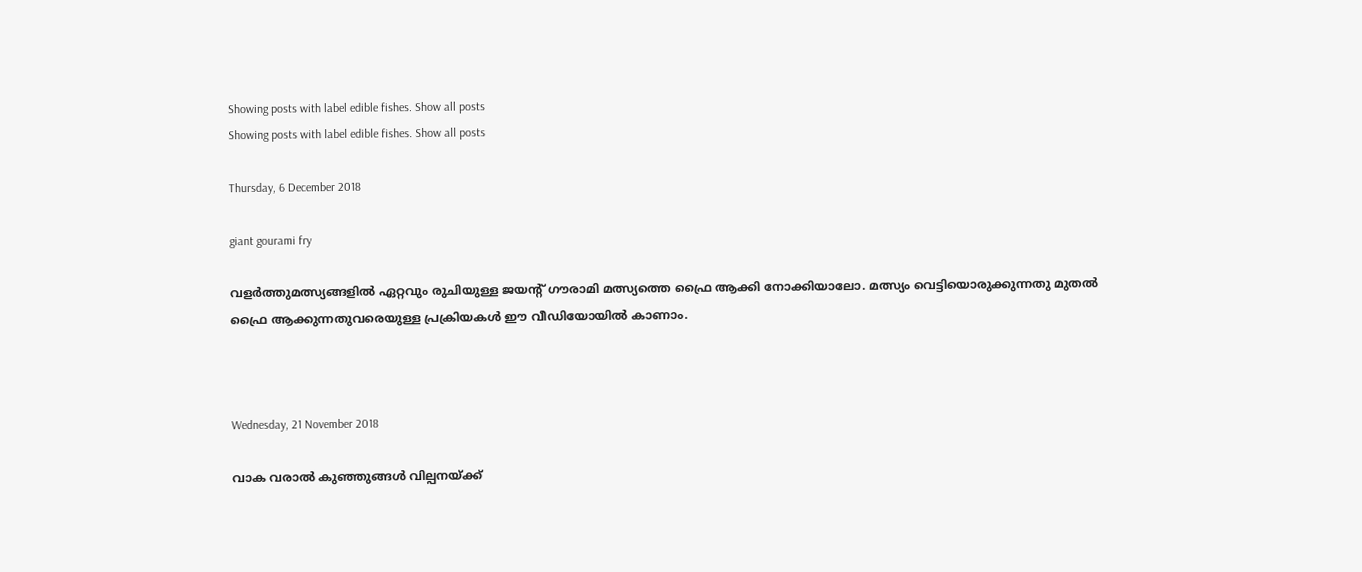Showing posts with label edible fishes. Show all posts
Showing posts with label edible fishes. Show all posts

Thursday, 6 December 2018

giant gourami fry

വളര്‍ത്തുമത്സ്യങ്ങളില്‍ ഏറ്റവും രുചിയുള്ള ജയന്റ് ഗൗരാമി മത്സ്യത്തെ ഫ്രൈ ആക്കി നോക്കിയാലോ. മത്സ്യം വെട്ടിയൊരുക്കുന്നതു മുതല്‍ ഫ്രൈ ആക്കുന്നതുവരെയുള്ള പ്രക്രിയകള്‍ ഈ വീഡിയോയില്‍ കാണാം.



Wednesday, 21 November 2018

വാക വരാല്‍ കുഞ്ഞുങ്ങള്‍ വില്പനയ്ക്ക്‌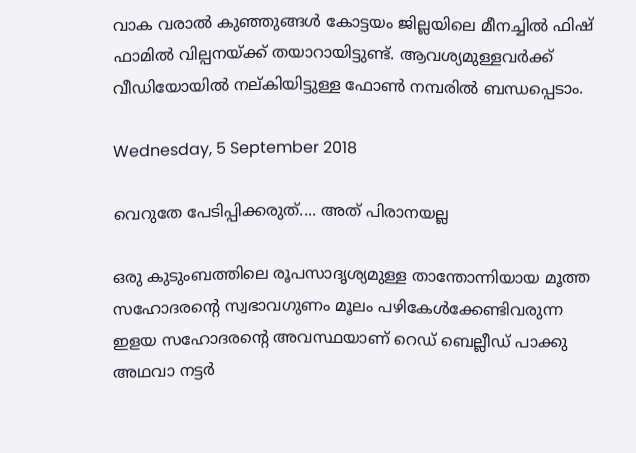വാക വരാല്‍ കുഞ്ഞുങ്ങള്‍ കോട്ടയം ജില്ലയിലെ മീനച്ചില്‍ ഫിഷ് ഫാമില്‍ വില്പനയ്ക്ക് തയാറായിട്ടുണ്ട്. ആവശ്യമുള്ളവര്‍ക്ക് വീഡിയോയില്‍ നല്കിയിട്ടുള്ള ഫോണ്‍ നമ്പരില്‍ ബന്ധപ്പെടാം.

Wednesday, 5 September 2018

വെറുതേ പേടിപ്പിക്കരുത്.... അത് പിരാനയല്ല

ഒരു കുടുംബത്തിലെ രൂപസാദൃശ്യമുള്ള താന്തോന്നിയായ മൂത്ത സഹോദരന്റെ സ്വഭാവഗുണം മൂലം പഴികേള്‍ക്കേണ്ടിവരുന്ന ഇളയ സഹോദരന്റെ അവസ്ഥയാണ് റെഡ് ബെല്ലീഡ് പാക്കു അഥവാ നട്ടര്‍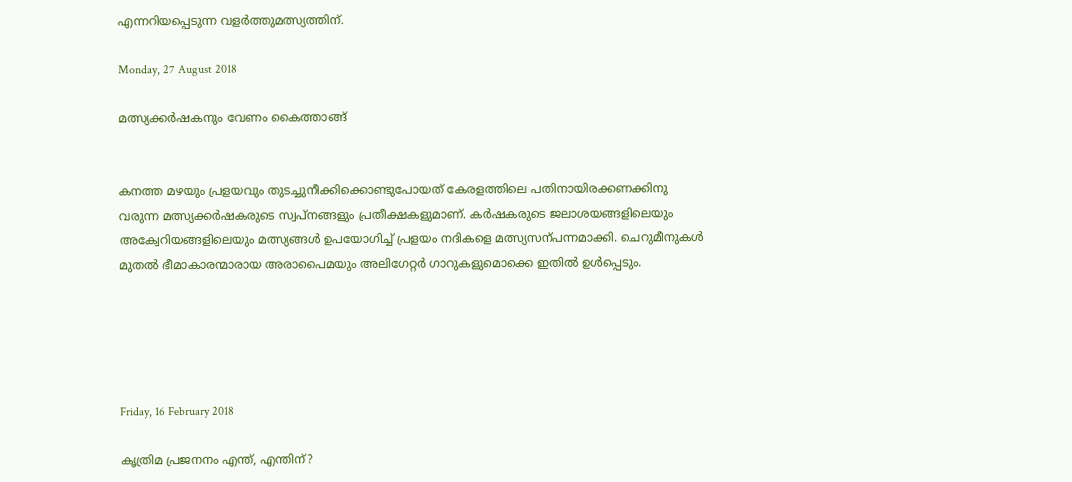എന്നറിയപ്പെടുന്ന വളര്‍ത്തുമത്സ്യത്തിന്.

Monday, 27 August 2018

മത്സ്യക്കര്‍ഷകനും വേണം കൈത്താങ്ങ്


കനത്ത മഴയും പ്രളയവും തുടച്ചുനീക്കിക്കൊണ്ടുപോയത് കേരളത്തിലെ പതിനായിരക്കണക്കിനു വരുന്ന മത്സ്യക്കര്‍ഷകരുടെ സ്വപ്നങ്ങളും പ്രതീക്ഷകളുമാണ്. കര്‍ഷകരുടെ ജലാശയങ്ങളിലെയും അക്വേറിയങ്ങളിലെയും മത്സ്യങ്ങള്‍ ഉപയോഗിച്ച് പ്രളയം നദികളെ മത്സ്യസന്പന്നമാക്കി. ചെറുമീനുകള്‍ മുതല്‍ ഭീമാകാരന്മാരായ അരാപൈമയും അലിഗേറ്റര്‍ ഗാറുകളുമൊക്കെ ഇതില്‍ ഉള്‍പ്പെടും.





Friday, 16 February 2018

കൃത്രിമ പ്രജനനം എന്ത്, എന്തിന്?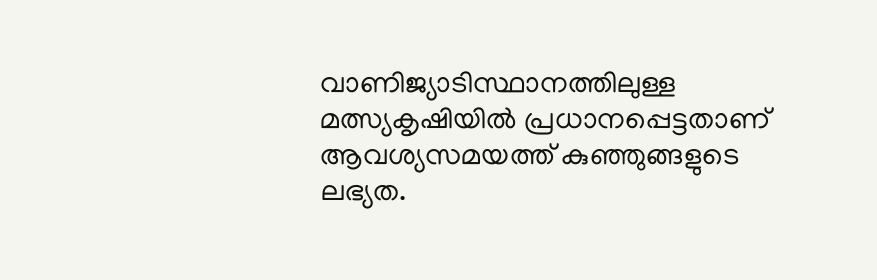വാണിജ്യാടിസ്ഥാനത്തിലുള്ള മത്സ്യകൃഷിയില്‍ പ്രധാനപ്പെട്ടതാണ് ആവശ്യസമയത്ത് കുഞ്ഞുങ്ങളുടെ ലഭ്യത.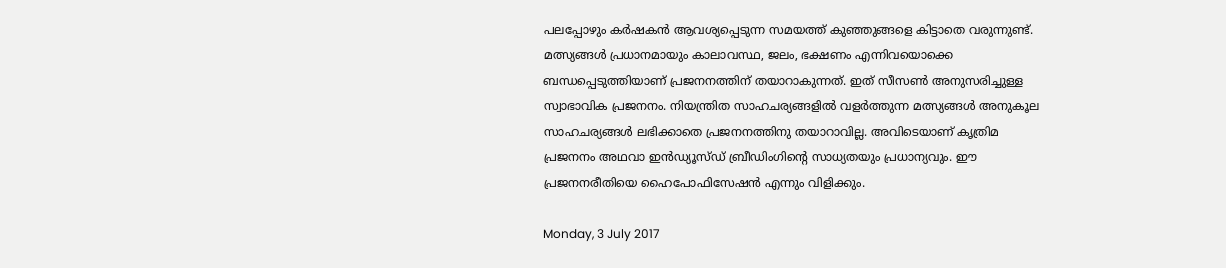പലപ്പോഴും കര്‍ഷകന്‍ ആവശ്യപ്പെടുന്ന സമയത്ത് കുഞ്ഞുങ്ങളെ കിട്ടാതെ വരുന്നുണ്ട്. മത്സ്യങ്ങള്‍ പ്രധാനമായും കാലാവസ്ഥ, ജലം, ഭക്ഷണം എന്നിവയൊക്കെ ബന്ധപ്പെടുത്തിയാണ് പ്രജനനത്തിന് തയാറാകുന്നത്. ഇത് സീസണ്‍ അനുസരിച്ചുള്ള സ്വാഭാവിക പ്രജനനം. നിയന്ത്രിത സാഹചര്യങ്ങളില്‍ വളര്‍ത്തുന്ന മത്സ്യങ്ങള്‍ അനുകൂല സാഹചര്യങ്ങള്‍ ലഭിക്കാതെ പ്രജനനത്തിനു തയാറാവില്ല. അവിടെയാണ് കൃത്രിമ പ്രജനനം അഥവാ ഇന്‍ഡ്യൂസ്ഡ് ബ്രീഡിംഗിന്റെ സാധ്യതയും പ്രധാന്യവും. ഈ പ്രജനനരീതിയെ ഹൈപോഫിസേഷന്‍ എന്നും വിളിക്കും.

Monday, 3 July 2017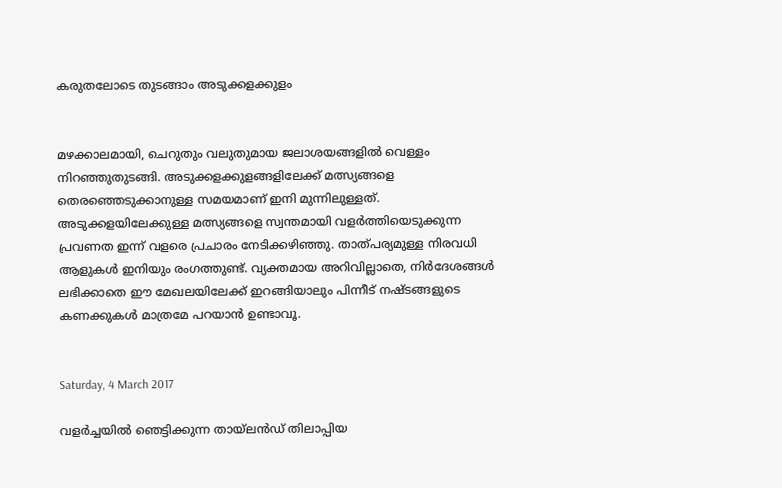കരുതലോടെ തുടങ്ങാം അടുക്കളക്കുളം


മഴക്കാലമായി, ചെറുതും വലുതുമായ ജലാശയങ്ങളില്‍ വെള്ളം നിറഞ്ഞുതുടങ്ങി. അടുക്കളക്കുളങ്ങളിലേക്ക് മത്സ്യങ്ങളെ തെരഞ്ഞെടുക്കാനുള്ള സമയമാണ് ഇനി മുന്നിലുള്ളത്. അടുക്കളയിലേക്കുള്ള മത്സ്യങ്ങളെ സ്വന്തമായി വളര്‍ത്തിയെടുക്കുന്ന പ്രവണത ഇന്ന് വളരെ പ്രചാരം നേടിക്കഴിഞ്ഞു. താത്പര്യമുള്ള നിരവധി ആളുകള്‍ ഇനിയും രംഗത്തുണ്ട്. വ്യക്തമായ അറിവില്ലാതെ, നിര്‍ദേശങ്ങള്‍ ലഭിക്കാതെ ഈ മേഖലയിലേക്ക് ഇറങ്ങിയാലും പിന്നീട് നഷ്ടങ്ങളുടെ കണക്കുകള്‍ മാത്രമേ പറയാന്‍ ഉണ്ടാവൂ.


Saturday, 4 March 2017

വളര്‍ച്ചയില്‍ ഞെട്ടിക്കുന്ന തായ്‌ലന്‍ഡ് തിലാപ്പിയ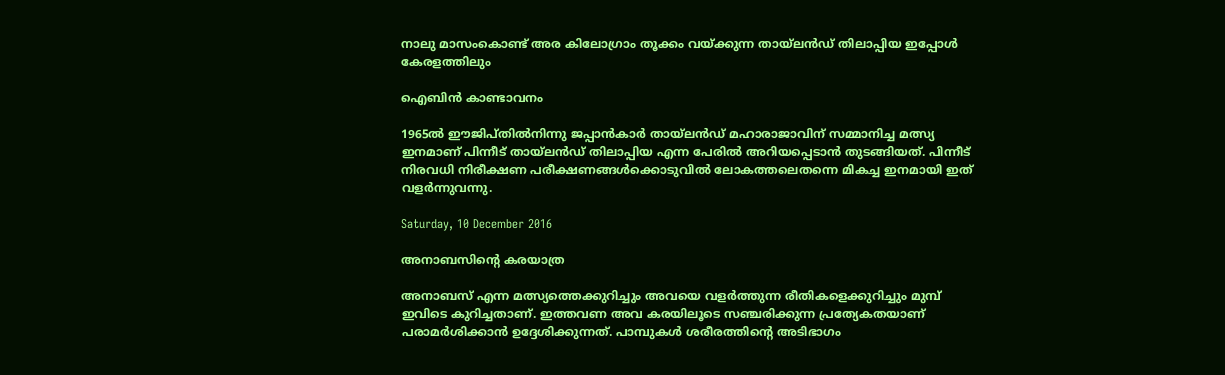നാലു മാസംകൊണ്ട് അര കിലോഗ്രാം തൂക്കം വയ്ക്കുന്ന തായ്‌ലന്‍ഡ് തിലാപ്പിയ ഇപ്പോള്‍ കേരളത്തിലും

ഐബിന്‍ കാണ്ടാവനം

1965ല്‍ ഈജിപ്തില്‍നിന്നു ജപ്പാന്‍കാര്‍ തായ്‌ലന്‍ഡ് മഹാരാജാവിന് സമ്മാനിച്ച മത്സ്യ ഇനമാണ് പിന്നീട് തായ്‌ലന്‍ഡ് തിലാപ്പിയ എന്ന പേരില്‍ അറിയപ്പെടാന്‍ തുടങ്ങിയത്. പിന്നീട് നിരവധി നിരീക്ഷണ പരീക്ഷണങ്ങള്‍ക്കൊടുവില്‍ ലോകത്തലെതന്നെ മികച്ച ഇനമായി ഇത് വളര്‍ന്നുവന്നു.

Saturday, 10 December 2016

അനാബസിന്റെ കരയാത്ര

അനാബസ് എന്ന മത്സ്യത്തെക്കുറിച്ചും അവയെ വളര്‍ത്തുന്ന രീതികളെക്കുറിച്ചും മുമ്പ് ഇവിടെ കുറിച്ചതാണ്. ഇത്തവണ അവ കരയിലൂടെ സഞ്ചരിക്കുന്ന പ്രത്യേകതയാണ് പരാമര്‍ശിക്കാന്‍ ഉദ്ദേശിക്കുന്നത്. പാമ്പുകള്‍ ശരീരത്തിന്റെ അടിഭാഗം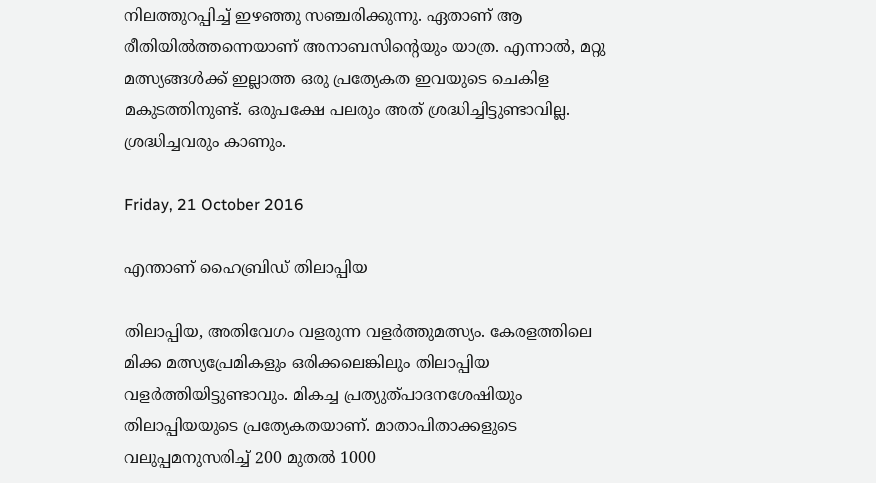നിലത്തുറപ്പിച്ച് ഇഴഞ്ഞു സഞ്ചരിക്കുന്നു. ഏതാണ് ആ രീതിയില്‍ത്തന്നെയാണ് അനാബസിന്റെയും യാത്ര. എന്നാല്‍, മറ്റു മത്സ്യങ്ങള്‍ക്ക് ഇല്ലാത്ത ഒരു പ്രത്യേകത ഇവയുടെ ചെകിള മകുടത്തിനുണ്ട്. ഒരുപക്ഷേ പലരും അത് ശ്രദ്ധിച്ചിട്ടുണ്ടാവില്ല. ശ്രദ്ധിച്ചവരും കാണും.

Friday, 21 October 2016

എന്താണ് ഹൈബ്രിഡ് തിലാപ്പിയ

തിലാപ്പിയ, അതിവേഗം വളരുന്ന വളര്‍ത്തുമത്സ്യം. കേരളത്തിലെ മിക്ക മത്സ്യപ്രേമികളും ഒരിക്കലെങ്കിലും തിലാപ്പിയ വളര്‍ത്തിയിട്ടുണ്ടാവും. മികച്ച പ്രത്യുത്പാദനശേഷിയും തിലാപ്പിയയുടെ പ്രത്യേകതയാണ്. മാതാപിതാക്കളുടെ വലുപ്പമനുസരിച്ച് 200 മുതല്‍ 1000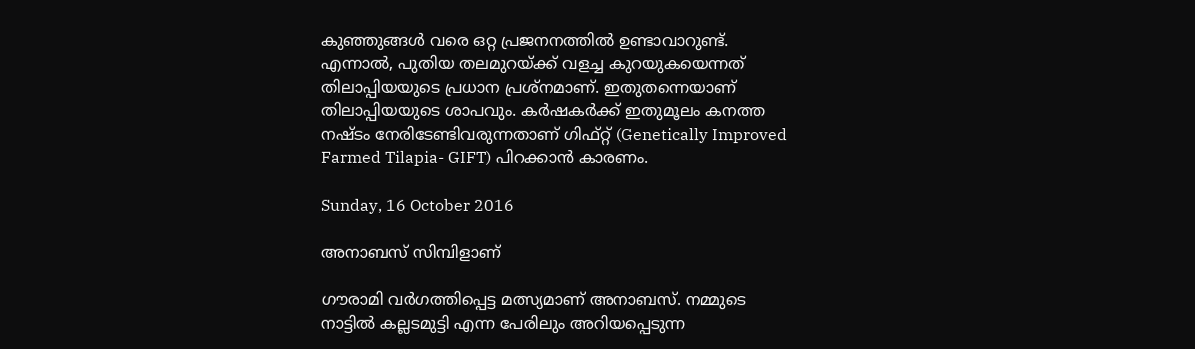കുഞ്ഞുങ്ങള്‍ വരെ ഒറ്റ പ്രജനനത്തില്‍ ഉണ്ടാവാറുണ്ട്. എന്നാല്‍, പുതിയ തലമുറയ്ക്ക് വളച്ച കുറയുകയെന്നത് തിലാപ്പിയയുടെ പ്രധാന പ്രശ്‌നമാണ്. ഇതുതന്നെയാണ് തിലാപ്പിയയുടെ ശാപവും. കര്‍ഷകര്‍ക്ക് ഇതുമൂലം കനത്ത നഷ്ടം നേരിടേണ്ടിവരുന്നതാണ് ഗിഫ്റ്റ് (Genetically Improved Farmed Tilapia- GIFT) പിറക്കാന്‍ കാരണം.

Sunday, 16 October 2016

അനാബസ് സിമ്പിളാണ്

ഗൗരാമി വര്‍ഗത്തിപ്പെട്ട മത്സ്യമാണ് അനാബസ്. നമ്മുടെ നാട്ടില്‍ കല്ലടമുട്ടി എന്ന പേരിലും അറിയപ്പെടുന്ന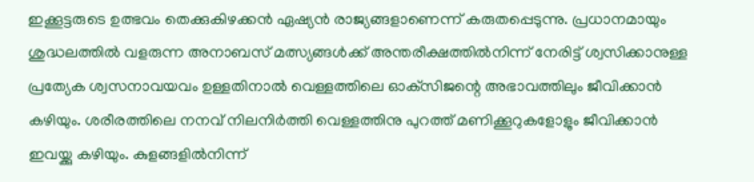ഇക്കൂട്ടരുടെ ഉത്ഭവം തെക്കുകിഴക്കന്‍ ഏഷ്യന്‍ രാജ്യങ്ങളാണെന്ന് കരുതപ്പെടുന്നു. പ്രധാനമായും ശുദ്ധലത്തില്‍ വളരുന്ന അനാബസ് മത്സ്യങ്ങള്‍ക്ക് അന്തരീക്ഷത്തില്‍നിന്ന് നേരിട്ട് ശ്വസിക്കാനുള്ള പ്രത്യേക ശ്വസനാവയവം ഉള്ളതിനാല്‍ വെള്ളത്തിലെ ഓക്‌സിജന്റെ അഭാവത്തിലും ജീവിക്കാന്‍ കഴിയും. ശരീരത്തിലെ നനവ് നിലനിര്‍ത്തി വെള്ളത്തിനു പുറത്ത് മണിക്കൂറുകളോളും ജീവിക്കാന്‍ ഇവയ്ക്കു കഴിയും. കുളങ്ങളില്‍നിന്ന്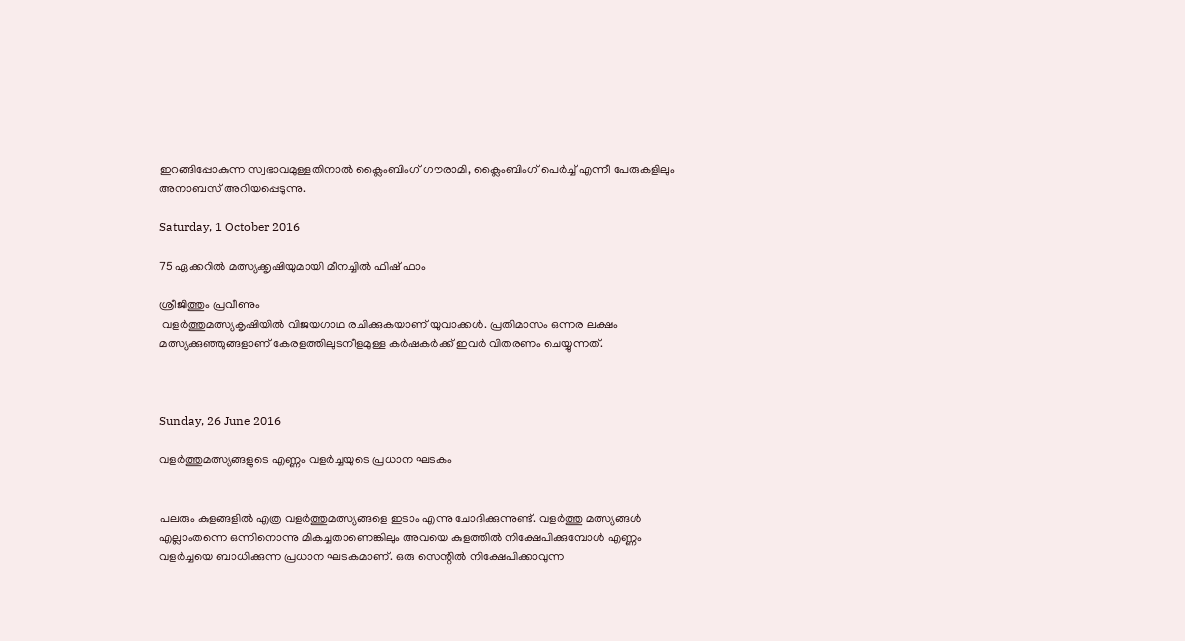ഇറങ്ങിപ്പോകുന്ന സ്വഭാവമുള്ളതിനാല്‍ ക്ലൈംബിംഗ് ഗൗരാമി, ക്ലൈംബിംഗ് പെര്‍ച്ച് എന്നീ പേരുകളിലും അനാബസ് അറിയപ്പെടുന്നു.

Saturday, 1 October 2016

75 ഏക്കറില്‍ മത്സ്യക്കൃഷിയുമായി മീനച്ചില്‍ ഫിഷ് ഫാം

ശ്രീജിത്തും പ്രവീണും
 വളര്‍ത്തുമത്സ്യകൃഷിയില്‍ വിജയഗാഥ രചിക്കുകയാണ് യുവാക്കള്‍. പ്രതിമാസം ഒന്നര ലക്ഷം മത്സ്യക്കുഞ്ഞുങ്ങളാണ് കേരളത്തിലുടനീളമുള്ള കര്‍ഷകര്‍ക്ക് ഇവര്‍ വിതരണം ചെയ്യുന്നത്.



Sunday, 26 June 2016

വളര്‍ത്തുമത്സ്യങ്ങളുടെ എണ്ണം വളര്‍ച്ചയുടെ പ്രധാന ഘടകം


പലരും കുളങ്ങളില്‍ എത്ര വളര്‍ത്തുമത്സ്യങ്ങളെ ഇടാം എന്നു ചോദിക്കുന്നുണ്ട്. വളര്‍ത്തു മത്സ്യങ്ങള്‍ എല്ലാംതന്നെ ഒന്നിനൊന്നു മികച്ചതാണെങ്കിലും അവയെ കുളത്തില്‍ നിക്ഷേപിക്കുമ്പോള്‍ എണ്ണം വളര്‍ച്ചയെ ബാധിക്കുന്ന പ്രധാന ഘടകമാണ്. ഒരു സെന്റില്‍ നിക്ഷേപിക്കാവുന്ന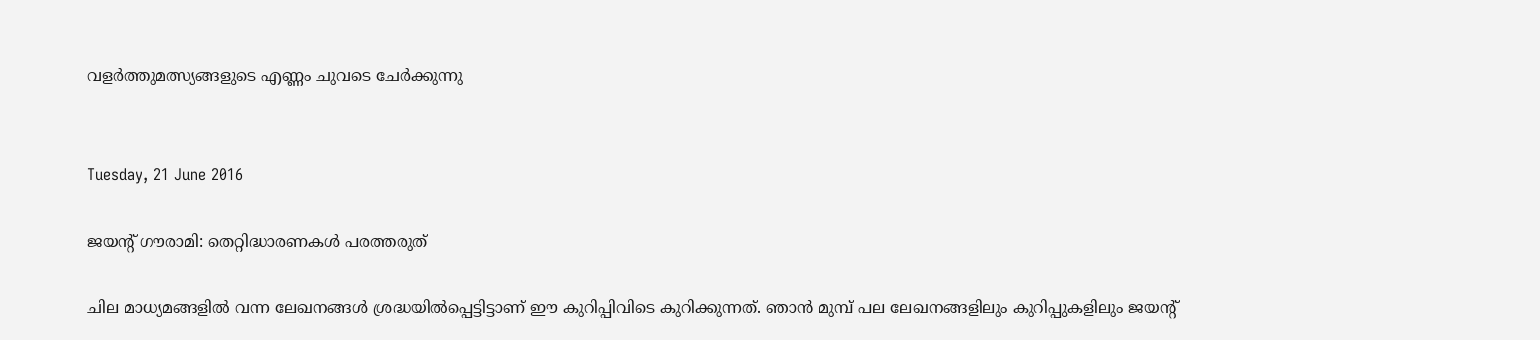വളര്‍ത്തുമത്സ്യങ്ങളുടെ എണ്ണം ചുവടെ ചേര്‍ക്കുന്നു


Tuesday, 21 June 2016

ജയന്റ് ഗൗരാമി: തെറ്റിദ്ധാരണകള്‍ പരത്തരുത്

ചില മാധ്യമങ്ങളില്‍ വന്ന ലേഖനങ്ങള്‍ ശ്രദ്ധയില്‍പ്പെട്ടിട്ടാണ് ഈ കുറിപ്പിവിടെ കുറിക്കുന്നത്. ഞാന്‍ മുമ്പ് പല ലേഖനങ്ങളിലും കുറിപ്പുകളിലും ജയന്റ്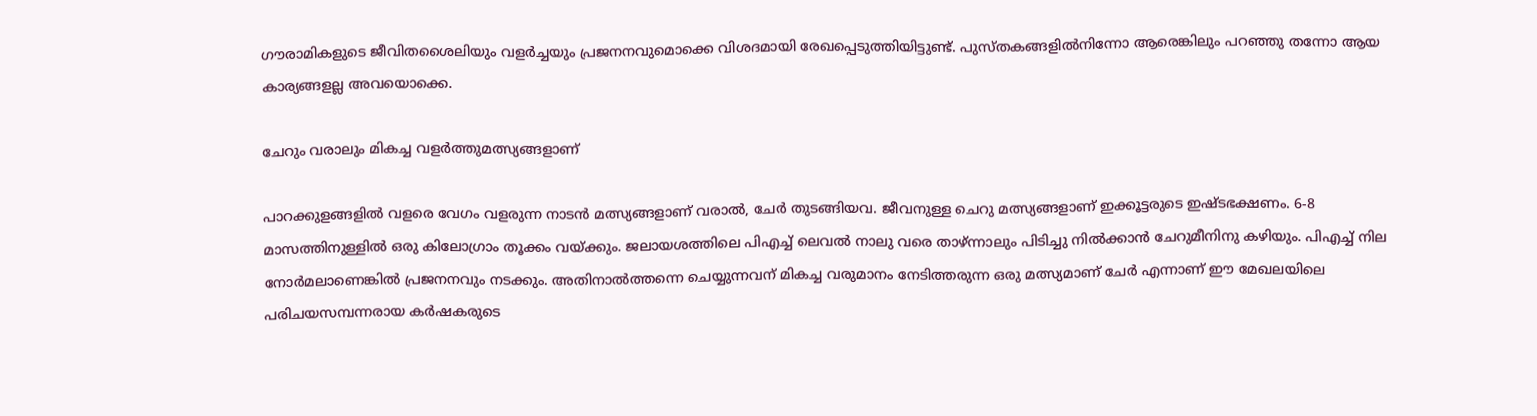ഗൗരാമികളുടെ ജീവിതശൈലിയും വളര്‍ച്ചയും പ്രജനനവുമൊക്കെ വിശദമായി രേഖപ്പെടുത്തിയിട്ടുണ്ട്. പുസ്തകങ്ങളില്‍നിന്നോ ആരെങ്കിലും പറഞ്ഞു തന്നോ ആയ കാര്യങ്ങളല്ല അവയൊക്കെ.

ചേറും വരാലും മികച്ച വളര്‍ത്തുമത്സ്യങ്ങളാണ്

പാറക്കുളങ്ങളില്‍ വളരെ വേഗം വളരുന്ന നാടന്‍ മത്സ്യങ്ങളാണ് വരാല്‍, ചേര്‍ തുടങ്ങിയവ. ജീവനുള്ള ചെറു മത്സ്യങ്ങളാണ് ഇക്കൂട്ടരുടെ ഇഷ്ടഭക്ഷണം. 6-8 മാസത്തിനുള്ളില്‍ ഒരു കിലോഗ്രാം തൂക്കം വയ്ക്കും. ജലായശത്തിലെ പിഎച്ച് ലെവല്‍ നാലു വരെ താഴ്ന്നാലും പിടിച്ചു നില്‍ക്കാന്‍ ചേറുമീനിനു കഴിയും. പിഎച്ച് നില നോര്‍മലാണെങ്കില്‍ പ്രജനനവും നടക്കും. അതിനാല്‍ത്തന്നെ ചെയ്യുന്നവന് മികച്ച വരുമാനം നേടിത്തരുന്ന ഒരു മത്സ്യമാണ് ചേര്‍ എന്നാണ് ഈ മേഖലയിലെ പരിചയസമ്പന്നരായ കര്‍ഷകരുടെ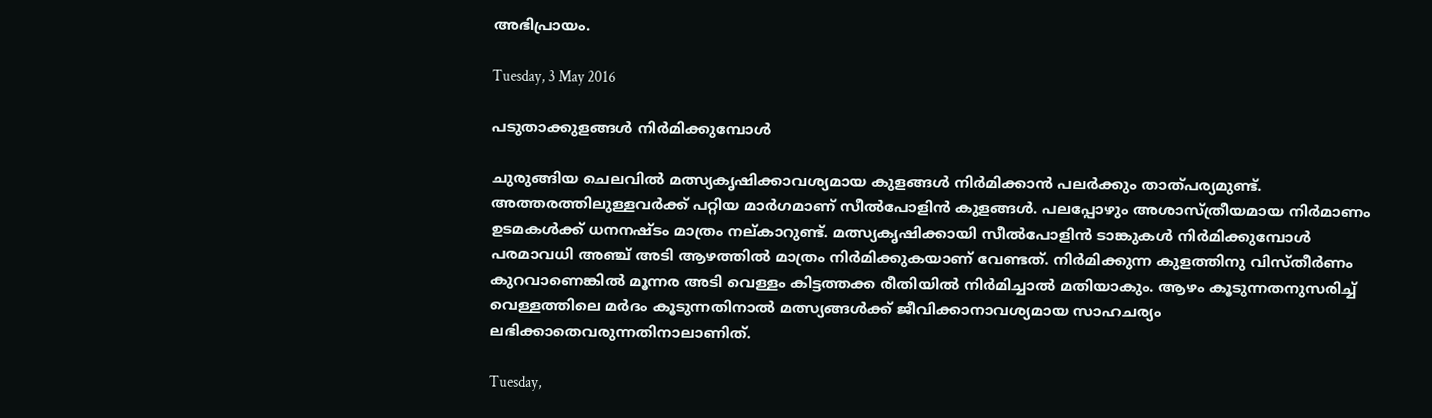അഭിപ്രായം.

Tuesday, 3 May 2016

പടുതാക്കുളങ്ങള്‍ നിര്‍മിക്കുമ്പോള്‍

ചുരുങ്ങിയ ചെലവില്‍ മത്സ്യകൃഷിക്കാവശ്യമായ കുളങ്ങള്‍ നിര്‍മിക്കാന്‍ പലര്‍ക്കും താത്പര്യമുണ്ട്. അത്തരത്തിലുള്ളവര്‍ക്ക് പറ്റിയ മാര്‍ഗമാണ് സീല്‍പോളിന്‍ കുളങ്ങള്‍. പലപ്പോഴും അശാസ്ത്രീയമായ നിര്‍മാണം ഉടമകള്‍ക്ക് ധനനഷ്ടം മാത്രം നല്കാറുണ്ട്. മത്സ്യകൃഷിക്കായി സീല്‍പോളിന്‍ ടാങ്കുകള്‍ നിര്‍മിക്കുമ്പോള്‍ പരമാവധി അഞ്ച് അടി ആഴത്തില്‍ മാത്രം നിര്‍മിക്കുകയാണ് വേണ്ടത്. നിര്‍മിക്കുന്ന കുളത്തിനു വിസ്തീര്‍ണം കുറവാണെങ്കില്‍ മൂന്നര അടി വെള്ളം കിട്ടത്തക്ക രീതിയില്‍ നിര്‍മിച്ചാല്‍ മതിയാകും. ആഴം കൂടുന്നതനുസരിച്ച് വെള്ളത്തിലെ മര്‍ദം കൂടുന്നതിനാല്‍ മത്സ്യങ്ങള്‍ക്ക് ജീവിക്കാനാവശ്യമായ സാഹചര്യം ലഭിക്കാതെവരുന്നതിനാലാണിത്.

Tuesday,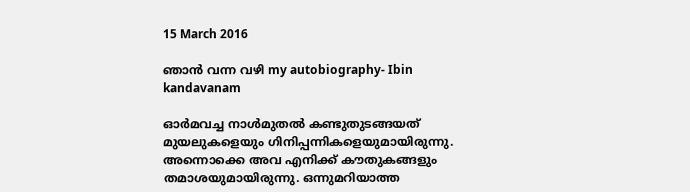15 March 2016

ഞാന്‍ വന്ന വഴി my autobiography- Ibin kandavanam

ഓര്‍മവച്ച നാള്‍മുതല്‍ കണ്ടുതുടങ്ങയത് മുയലുകളെയും ഗിനിപ്പന്നികളെയുമായിരുന്നു. അന്നൊക്കെ അവ എനിക്ക് കൗതുകങ്ങളും തമാശയുമായിരുന്നു. ഒന്നുമറിയാത്ത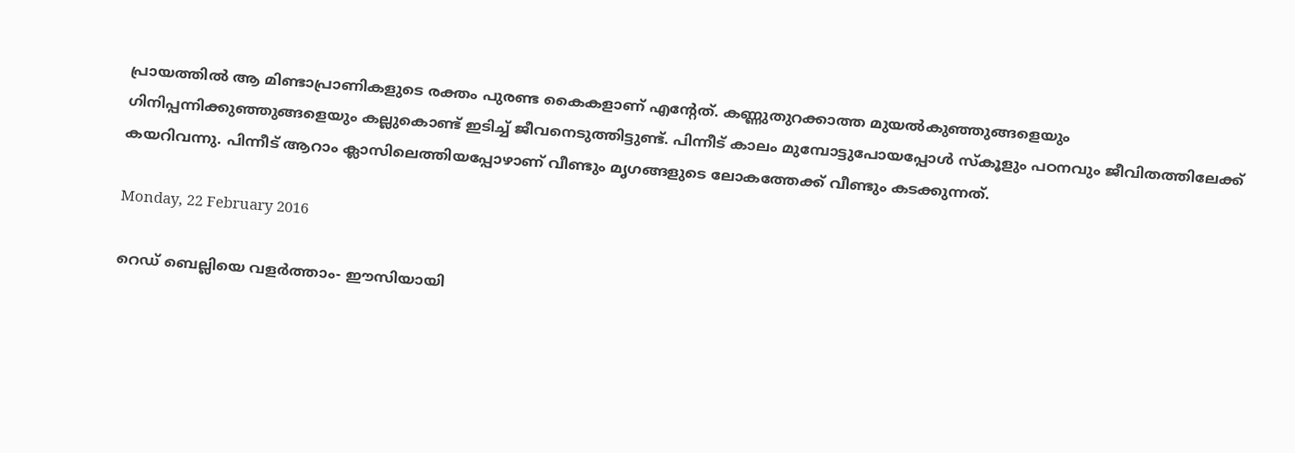പ്രായത്തില്‍ ആ മിണ്ടാപ്രാണികളുടെ രക്തം പുരണ്ട കൈകളാണ് എന്റേത്. കണ്ണുതുറക്കാത്ത മുയല്‍കുഞ്ഞുങ്ങളെയും ഗിനിപ്പന്നിക്കുഞ്ഞുങ്ങളെയും കല്ലുകൊണ്ട് ഇടിച്ച് ജീവനെടുത്തിട്ടുണ്ട്. പിന്നീട് കാലം മുമ്പോട്ടുപോയപ്പോള്‍ സ്‌കൂളും പഠനവും ജീവിതത്തിലേക്ക് കയറിവന്നു. പിന്നീട് ആറാം ക്ലാസിലെത്തിയപ്പോഴാണ് വീണ്ടും മൃഗങ്ങളുടെ ലോകത്തേക്ക് വീണ്ടും കടക്കുന്നത്.

Monday, 22 February 2016

റെഡ് ബെല്ലിയെ വളര്‍ത്താം- ഈസിയായി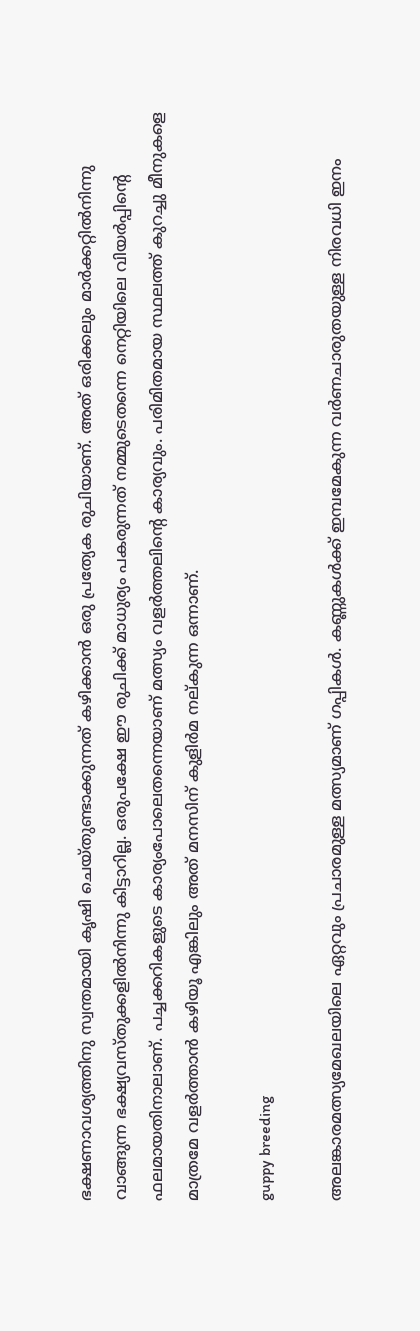ഭക്ഷണാവശ്യത്തിനു സ്വന്തമായി കൃഷി ചെയ്തുണ്ടാക്കുന്നത് കഴിക്കാന്‍ ഒരു പ്രത്യേക രുചിയാണ്. അത് ഒരിക്കലും മാര്‍ക്കറ്റില്‍നിന്നു വാങ്ങുന്ന ഭക്ഷ്യവസ്തുക്കളില്‍നിന്നു കിട്ടാറില്ല. ഒരുപക്ഷേ ഈ രുചിക്ക് മാധുര്യം പകരുന്നത് നമ്മുടെതന്നെ നെറ്റിയിലെ വിയര്‍പ്പിന്റെ ഫലമായതിനാലാണ്. പച്ചക്കറികളുടെ കാര്യംപോലെതന്നെയാണ് മത്സ്യം വളര്‍ത്തലിന്റെ കാര്യവും. പരിമിതമായ സ്ഥലത്ത് കുറച്ചു മീനുകളെ മാത്രമേ വളര്‍ത്താന്‍ കഴിയൂ എങ്കിലും അത് മനസിന് കുളിര്‍മ നല്കുന്ന ഒന്നാണ്.

guppy breeding

അലങ്കാരമത്സ്യമേഖലയിലെ ഏറ്റവും പ്രചാരമുള്ള മത്സ്യമാണ് ഗപ്പികള്‍. കണ്ണുകള്‍ക്ക് ഇമ്പമേകുന്ന വര്‍ണചാരുതയുള്ള നിരവധി ഇനം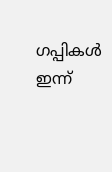ഗപ്പികള്‍ ഇന്ന്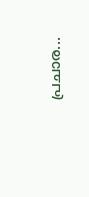പ്രചാര...